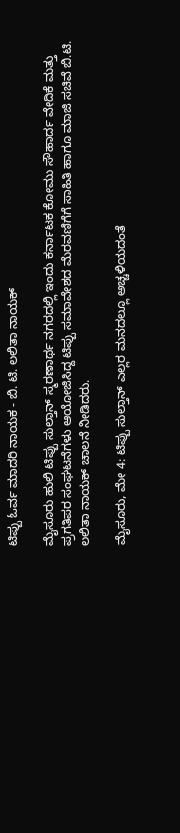ಟಿಪ್ಪು ಓರ್ವ ಮಾದರಿ ನಾಯಕ - ಬಿ. ಟಿ. ಲಲಿತಾ ನಾಯಕ್

ಮೈಸೂರು ಹುಲಿ ಟಿಪ್ಪು ಸುಲ್ತಾನ್ ಸ್ಮರಣಾರ್ಥ ನಗರದಲ್ಲಿ ಇಂದು ಕರ್ನಾಟಕ ಕೋಮು ಸೌಹಾರ್ದ ವೇದಿಕೆ ಮತ್ತು ಪ್ರಗತಿಪರ ಸಂಘಟನೆಗಳು ಆಯೋಜಿಸಿದ್ದ ಟಿಪ್ಪು ಸಮಾವೇಶದ ಮೆರವಣಿಗೆಗೆ ಸಾಹಿತಿ ಹಾಗೂ ಮಾಜಿ ಸಚಿವೆ ಬಿ.ಟಿ. ಲಲಿತಾ ನಾಯಕ್‍ ಚಾಲನೆ ನೀಡಿದರು.

ಮೈಸೂರು, ಮೇ 4: ಟಿಪ್ಪು ಸುಲ್ತಾನ್ ಎಲ್ಲರ ಮನದಲ್ಲೂ ಅಚ್ಚಳಿಯದಂತೆ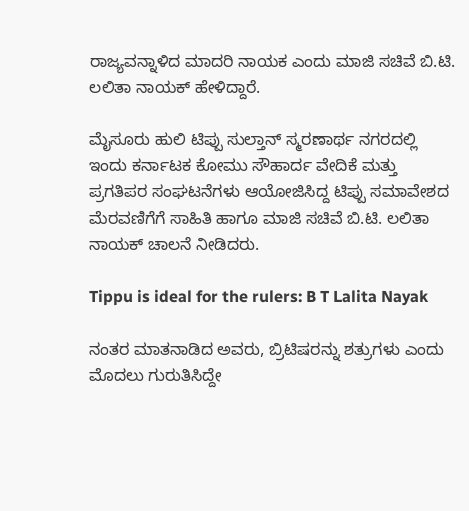ರಾಜ್ಯವನ್ನಾಳಿದ ಮಾದರಿ ನಾಯಕ ಎಂದು ಮಾಜಿ ಸಚಿವೆ ಬಿ.ಟಿ. ಲಲಿತಾ ನಾಯಕ್‍ ಹೇಳಿದ್ದಾರೆ.

ಮೈಸೂರು ಹುಲಿ ಟಿಪ್ಪು ಸುಲ್ತಾನ್ ಸ್ಮರಣಾರ್ಥ ನಗರದಲ್ಲಿ ಇಂದು ಕರ್ನಾಟಕ ಕೋಮು ಸೌಹಾರ್ದ ವೇದಿಕೆ ಮತ್ತು ಪ್ರಗತಿಪರ ಸಂಘಟನೆಗಳು ಆಯೋಜಿಸಿದ್ದ ಟಿಪ್ಪು ಸಮಾವೇಶದ ಮೆರವಣಿಗೆಗೆ ಸಾಹಿತಿ ಹಾಗೂ ಮಾಜಿ ಸಚಿವೆ ಬಿ.ಟಿ. ಲಲಿತಾ ನಾಯಕ್‍ ಚಾಲನೆ ನೀಡಿದರು.

Tippu is ideal for the rulers: B T Lalita Nayak

ನಂತರ ಮಾತನಾಡಿದ ಅವರು, ಬ್ರಿಟಿಷರನ್ನು ಶತ್ರುಗಳು ಎಂದು ಮೊದಲು ಗುರುತಿಸಿದ್ದೇ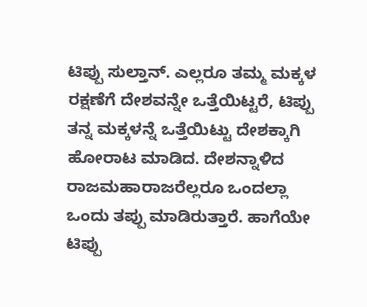ಟಿಪ್ಪು ಸುಲ್ತಾನ್‍. ಎಲ್ಲರೂ ತಮ್ಮ ಮಕ್ಕಳ ರಕ್ಷಣೆಗೆ ದೇಶವನ್ನೇ ಒತ್ತೆಯಿಟ್ಟರೆ, ಟಿಪ್ಪು ತನ್ನ ಮಕ್ಕಳನ್ನೆ ಒತ್ತೆಯಿಟ್ಟು ದೇಶಕ್ಕಾಗಿ ಹೋರಾಟ ಮಾಡಿದ. ದೇಶನ್ನಾಳಿದ ರಾಜಮಹಾರಾಜರೆಲ್ಲರೂ ಒಂದಲ್ಲಾ ಒಂದು ತಪ್ಪು ಮಾಡಿರುತ್ತಾರೆ. ಹಾಗೆಯೇ ಟಿಪ್ಪು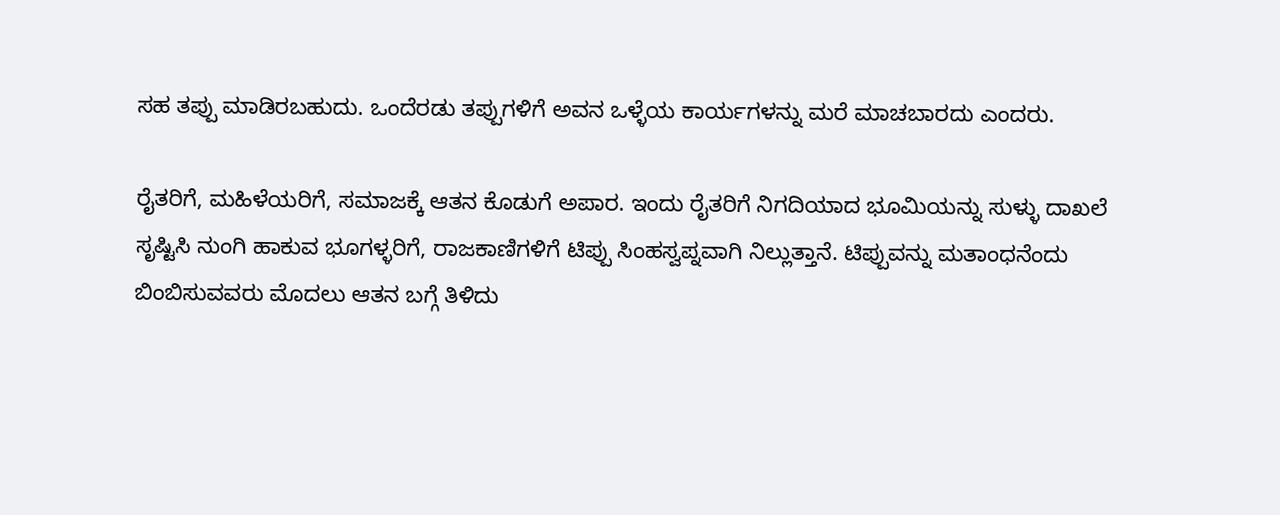ಸಹ ತಪ್ಪು ಮಾಡಿರಬಹುದು. ಒಂದೆರಡು ತಪ್ಪುಗಳಿಗೆ ಅವನ ಒಳ್ಳೆಯ ಕಾರ್ಯಗಳನ್ನು ಮರೆ ಮಾಚಬಾರದು ಎಂದರು.

ರೈತರಿಗೆ, ಮಹಿಳೆಯರಿಗೆ, ಸಮಾಜಕ್ಕೆ ಆತನ ಕೊಡುಗೆ ಅಪಾರ. ಇಂದು ರೈತರಿಗೆ ನಿಗದಿಯಾದ ಭೂಮಿಯನ್ನು ಸುಳ್ಳು ದಾಖಲೆ ಸೃಷ್ಟಿಸಿ ನುಂಗಿ ಹಾಕುವ ಭೂಗಳ್ಳರಿಗೆ, ರಾಜಕಾಣಿಗಳಿಗೆ ಟಿಪ್ಪು ಸಿಂಹಸ್ವಪ್ನವಾಗಿ ನಿಲ್ಲುತ್ತಾನೆ. ಟಿಪ್ಪುವನ್ನು ಮತಾಂಧನೆಂದು ಬಿಂಬಿಸುವವರು ಮೊದಲು ಆತನ ಬಗ್ಗೆ ತಿಳಿದು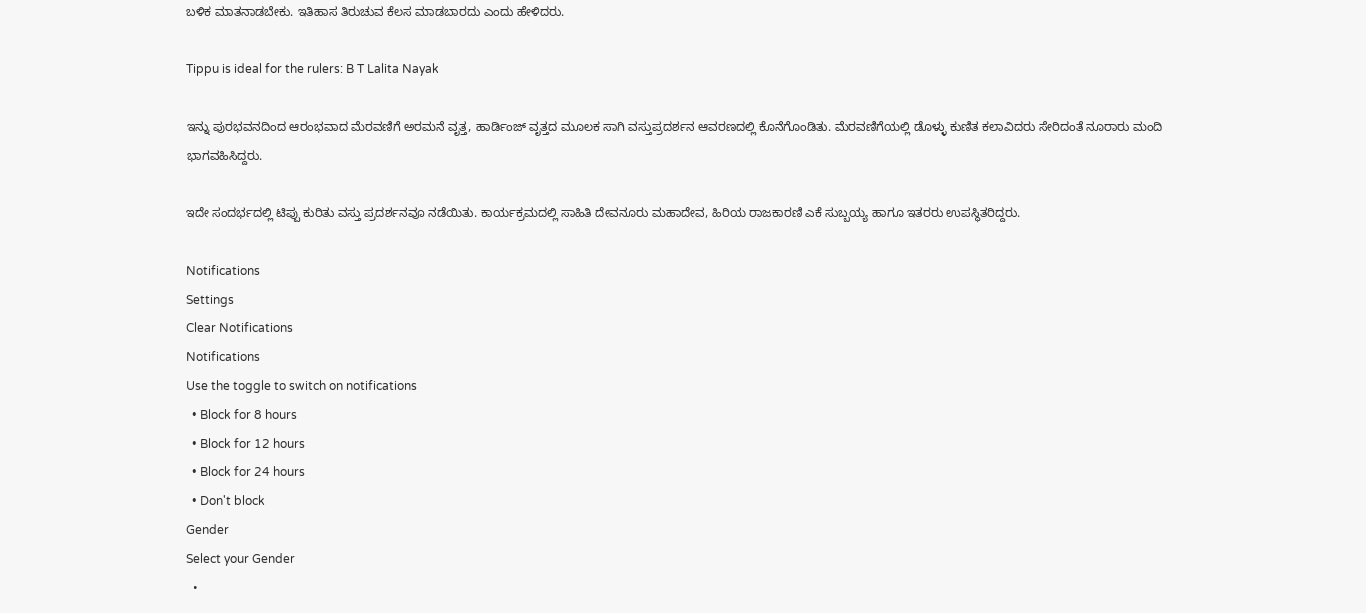ಬಳಿಕ ಮಾತನಾಡಬೇಕು. ಇತಿಹಾಸ ತಿರುಚುವ ಕೆಲಸ ಮಾಡಬಾರದು ಎಂದು ಹೇಳಿದರು.

Tippu is ideal for the rulers: B T Lalita Nayak

ಇನ್ನು ಪುರಭವನದಿಂದ ಆರಂಭವಾದ ಮೆರವಣಿಗೆ ಅರಮನೆ ವೃತ್ತ, ಹಾರ್ಡಿಂಜ್‍ ವೃತ್ತದ ಮೂಲಕ ಸಾಗಿ ವಸ್ತುಪ್ರದರ್ಶನ ಆವರಣದಲ್ಲಿ ಕೊನೆಗೊಂಡಿತು. ಮೆರವಣಿಗೆಯಲ್ಲಿ ಡೊಳ್ಳು ಕುಣಿತ ಕಲಾವಿದರು ಸೇರಿದಂತೆ ನೂರಾರು ಮಂದಿ ಭಾಗವಹಿಸಿದ್ದರು.

ಇದೇ ಸಂದರ್ಭದಲ್ಲಿ ಟಿಪ್ಪು ಕುರಿತು ವಸ್ತು ಪ್ರದರ್ಶನವೂ ನಡೆಯಿತು. ಕಾರ್ಯಕ್ರಮದಲ್ಲಿ ಸಾಹಿತಿ ದೇವನೂರು ಮಹಾದೇವ, ಹಿರಿಯ ರಾಜಕಾರಣಿ ಎಕೆ ಸುಬ್ಬಯ್ಯ ಹಾಗೂ ಇತರರು ಉಪಸ್ಥಿತರಿದ್ದರು.

Notifications
Settings
Clear Notifications
Notifications
Use the toggle to switch on notifications
  • Block for 8 hours
  • Block for 12 hours
  • Block for 24 hours
  • Don't block
Gender
Select your Gender
  •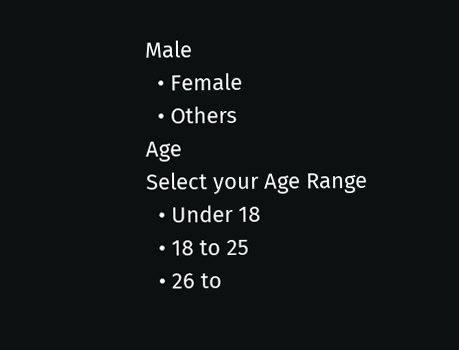Male
  • Female
  • Others
Age
Select your Age Range
  • Under 18
  • 18 to 25
  • 26 to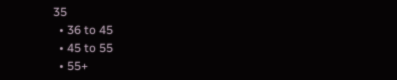35
  • 36 to 45
  • 45 to 55
  • 55+